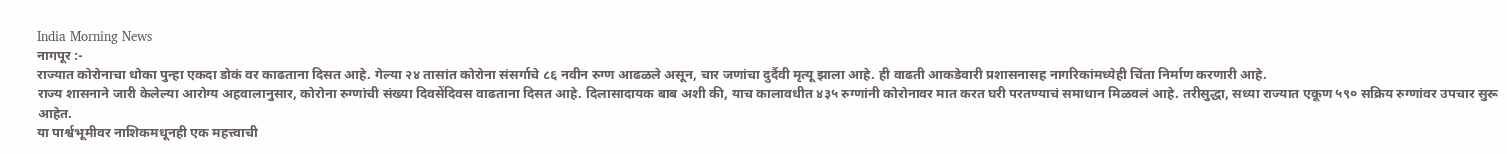India Morning News
नागपूर :-
राज्यात कोरोनाचा धोका पुन्हा एकदा डोकं वर काढताना दिसत आहे. गेल्या २४ तासांत कोरोना संसर्गाचे ८६ नवीन रुग्ण आढळले असून, चार जणांचा दुर्दैवी मृत्यू झाला आहे. ही वाढती आकडेवारी प्रशासनासह नागरिकांमध्येही चिंता निर्माण करणारी आहे.
राज्य शासनाने जारी केलेल्या आरोग्य अहवालानुसार, कोरोना रुग्णांची संख्या दिवसेंदिवस वाढताना दिसत आहे. दिलासादायक बाब अशी की, याच कालावधीत ४३५ रुग्णांनी कोरोनावर मात करत घरी परतण्याचं समाधान मिळवलं आहे. तरीसुद्धा, सध्या राज्यात एकूण ५९० सक्रिय रुग्णांवर उपचार सुरू आहेत.
या पार्श्वभूमीवर नाशिकमधूनही एक महत्त्वाची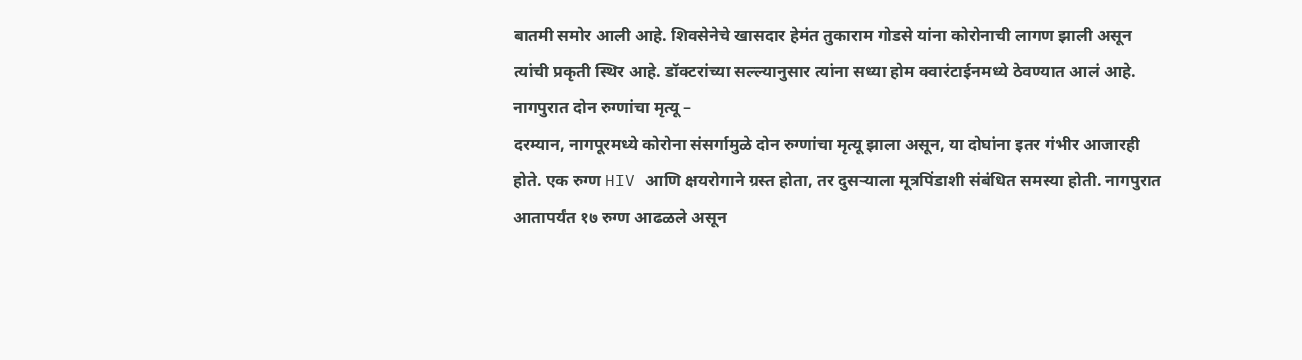बातमी समोर आली आहे. शिवसेनेचे खासदार हेमंत तुकाराम गोडसे यांना कोरोनाची लागण झाली असून त्यांची प्रकृती स्थिर आहे. डॉक्टरांच्या सल्ल्यानुसार त्यांना सध्या होम क्वारंटाईनमध्ये ठेवण्यात आलं आहे.
नागपुरात दोन रुग्णांचा मृत्यू –
दरम्यान, नागपूरमध्ये कोरोना संसर्गामुळे दोन रुग्णांचा मृत्यू झाला असून, या दोघांना इतर गंभीर आजारही होते. एक रुग्ण HIV आणि क्षयरोगाने ग्रस्त होता, तर दुसऱ्याला मूत्रपिंडाशी संबंधित समस्या होती. नागपुरात आतापर्यंत १७ रुग्ण आढळले असून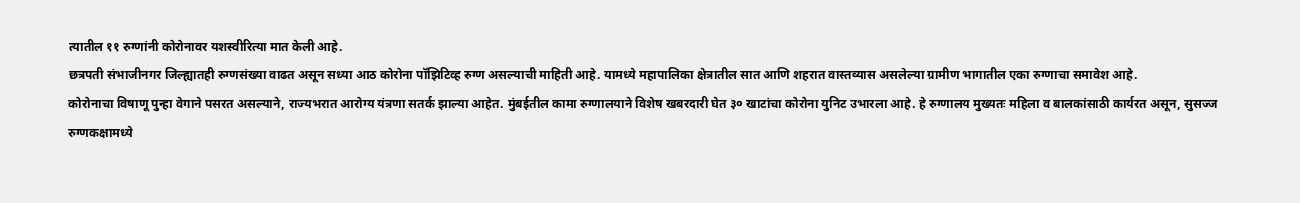त्यातील ११ रुग्णांनी कोरोनावर यशस्वीरित्या मात केली आहे.
छत्रपती संभाजीनगर जिल्ह्यातही रुग्णसंख्या वाढत असून सध्या आठ कोरोना पॉझिटिव्ह रुग्ण असल्याची माहिती आहे. यामध्ये महापालिका क्षेत्रातील सात आणि शहरात वास्तव्यास असलेल्या ग्रामीण भागातील एका रुग्णाचा समावेश आहे.
कोरोनाचा विषाणू पुन्हा वेगाने पसरत असल्याने, राज्यभरात आरोग्य यंत्रणा सतर्क झाल्या आहेत. मुंबईतील कामा रुग्णालयाने विशेष खबरदारी घेत ३० खाटांचा कोरोना युनिट उभारला आहे. हे रुग्णालय मुख्यतः महिला व बालकांसाठी कार्यरत असून, सुसज्ज रुग्णकक्षामध्ये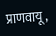प्राणवायू,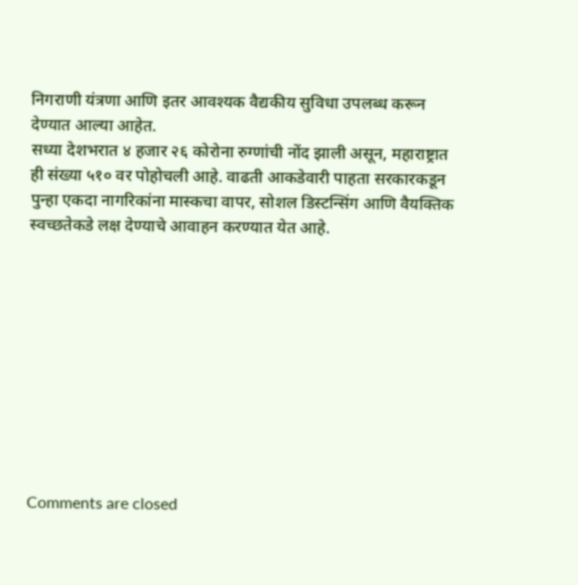निगराणी यंत्रणा आणि इतर आवश्यक वैद्यकीय सुविधा उपलब्ध करून देण्यात आल्या आहेत.
सध्या देशभरात ४ हजार २६ कोरोना रुग्णांची नोंद झाली असून, महाराष्ट्रात ही संख्या ५१० वर पोहोचली आहे. वाढती आकडेवारी पाहता सरकारकडून पुन्हा एकदा नागरिकांना मास्कचा वापर, सोशल डिस्टन्सिंग आणि वैयक्तिक स्वच्छतेकडे लक्ष देण्याचे आवाहन करण्यात येत आहे.










Comments are closed